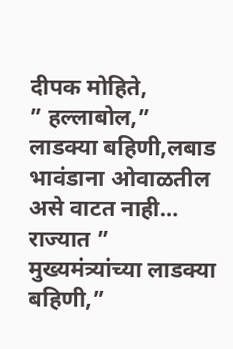दीपक मोहिते,
” हल्लाबोल,”
लाडक्या बहिणी,लबाड भावंडाना ओवाळतील असे वाटत नाही…
राज्यात ” मुख्यमंत्र्यांच्या लाडक्या बहिणी,”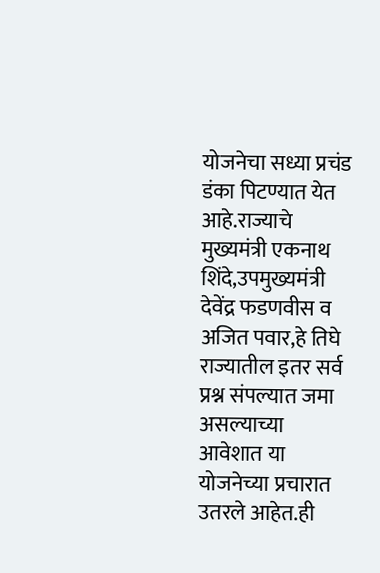योजनेचा सध्या प्रचंड डंका पिटण्यात येत आहे.राज्याचे मुख्यमंत्री एकनाथ शिंदे,उपमुख्यमंत्री देवेंद्र फडणवीस व अजित पवार,हे तिघे राज्यातील इतर सर्व प्रश्न संपल्यात जमा असल्याच्या आवेशात या योजनेच्या प्रचारात उतरले आहेत.ही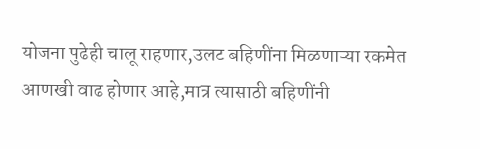योजना पुढेही चालू राहणार,उलट बहिणींना मिळणाऱ्या रकमेत आणखी वाढ होणार आहे,मात्र त्यासाठी बहिणींनी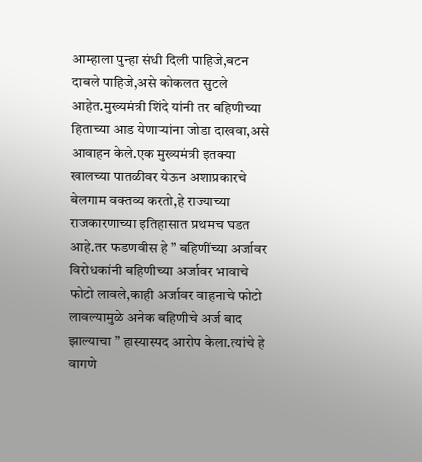आम्हाला पुन्हा संधी दिली पाहिजे,बटन दाबले पाहिजे,असे कोकलत सुटले आहेत.मुख्यमंत्री शिंदे यांनी तर बहिणीच्या हिताच्या आड येणाऱ्यांना जोडा दाखवा,असे आवाहन केले.एक मुख्यमंत्री इतक्या खालच्या पातळीवर येऊन अशाप्रकारचे बेलगाम वक्तव्य करतो,हे राज्याच्या राजकारणाच्या इतिहासात प्रथमच घडत आहे.तर फडणवीस हे ” बहिणींच्या अर्जावर विरोधकांनी बहिणीच्या अर्जावर भावाचे फोटो लावले,काही अर्जावर वाहनाचे फोटो लावल्यामुळे अनेक बहिणीचे अर्ज बाद झाल्याचा ” हास्यास्पद आरोप केला.त्यांचे हे वागणे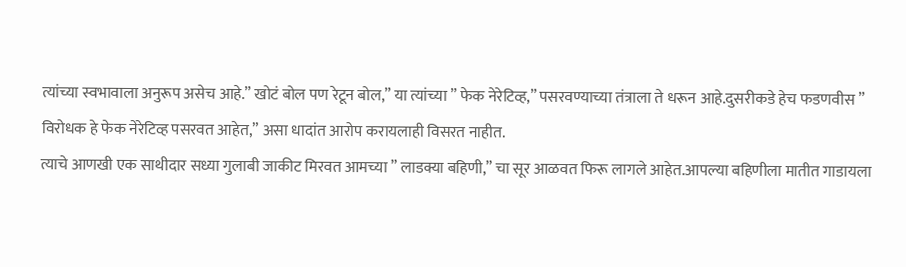त्यांच्या स्वभावाला अनुरूप असेच आहे.” खोटं बोल पण रेटून बोल,” या त्यांच्या ” फेक नेरेटिव्ह,” पसरवण्याच्या तंत्राला ते धरून आहे.दुसरीकडे हेच फडणवीस ” विरोधक हे फेक नेरेटिव्ह पसरवत आहेत,” असा धादांत आरोप करायलाही विसरत नाहीत.
त्याचे आणखी एक साथीदार सध्या गुलाबी जाकीट मिरवत आमच्या ” लाडक्या बहिणी,” चा सूर आळवत फिरू लागले आहेत.आपल्या बहिणीला मातीत गाडायला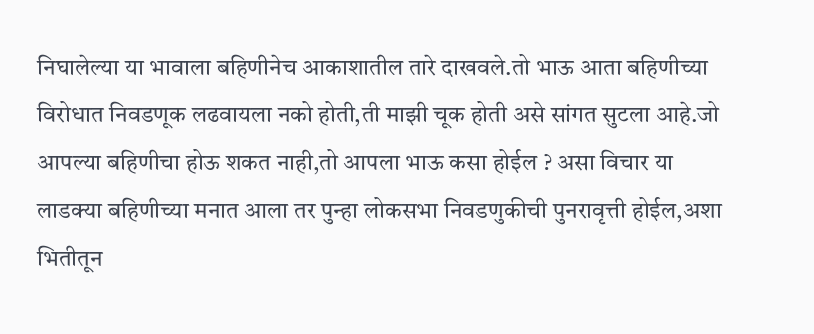निघालेल्या या भावाला बहिणीनेच आकाशातील तारे दाखवले.तो भाऊ आता बहिणीच्या विरोधात निवडणूक लढवायला नको होती,ती माझी चूक होती असे सांगत सुटला आहे.जो आपल्या बहिणीचा होऊ शकत नाही,तो आपला भाऊ कसा होईल ? असा विचार या लाडक्या बहिणीच्या मनात आला तर पुन्हा लोकसभा निवडणुकीची पुनरावृत्ती होईल,अशा भितीतून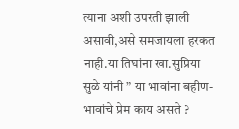त्याना अशी उपरती झाली असावी,असे समजायला हरकत नाही.या तिघांना खा.सुप्रिया सुळे यांनी ” या भावांना बहीण-भावांचे प्रेम काय असते ?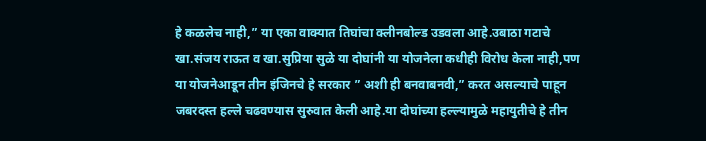हे कळलेच नाही,” या एका वाक्यात तिघांचा क्लीनबोल्ड उडवला आहे.उबाठा गटाचे खा.संजय राऊत व खा.सुप्रिया सुळे या दोघांनी या योजनेला कधीही विरोध केला नाही,पण या योजनेआडून तीन इंजिनचे हे सरकार ” अशी ही बनवाबनवी,” करत असल्याचे पाहून जबरदस्त हल्ले चढवण्यास सुरुवात केली आहे.या दोघांच्या हल्ल्यामुळे महायुतीचे हे तीन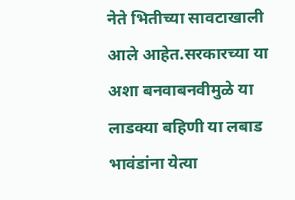नेते भितीच्या सावटाखाली आले आहेत.सरकारच्या या अशा बनवाबनवीमुळे या लाडक्या बहिणी या लबाड भावंडांना येत्या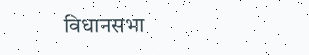विधानसभा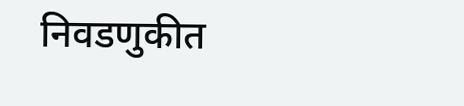निवडणुकीत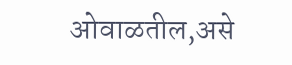ओवाळतील,असे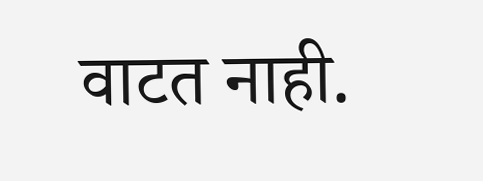वाटत नाही.